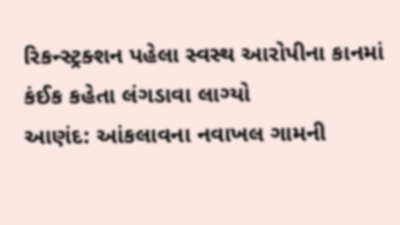રિકન્સ્ટ્રક્શન પહેલા સ્વસ્થ આરોપીના કાનમાં કંઈક કહેતા લંગડાવા લાગ્યો
આણંદ: આંકલાવના નવાખલ ગામની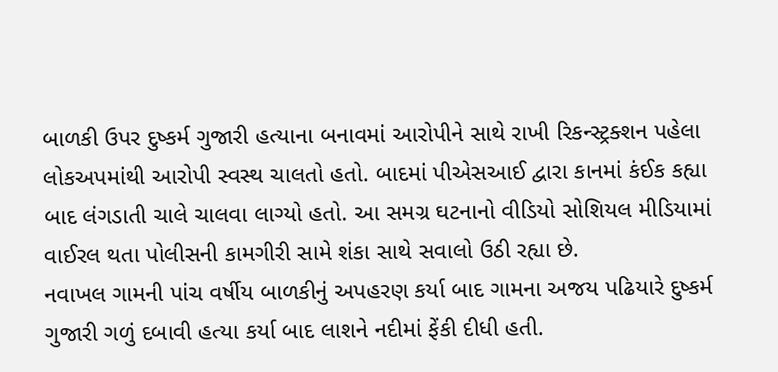બાળકી ઉપર દુષ્કર્મ ગુજારી હત્યાના બનાવમાં આરોપીને સાથે રાખી રિકન્સ્ટ્રક્શન પહેલા લોકઅપમાંથી આરોપી સ્વસ્થ ચાલતો હતો. બાદમાં પીએસઆઈ દ્વારા કાનમાં કંઈક કહ્યા બાદ લંગડાતી ચાલે ચાલવા લાગ્યો હતો. આ સમગ્ર ઘટનાનો વીડિયો સોશિયલ મીડિયામાં વાઈરલ થતા પોલીસની કામગીરી સામે શંકા સાથે સવાલો ઉઠી રહ્યા છે.
નવાખલ ગામની પાંચ વર્ષીય બાળકીનું અપહરણ કર્યા બાદ ગામના અજય પઢિયારે દુષ્કર્મ ગુજારી ગળું દબાવી હત્યા કર્યા બાદ લાશને નદીમાં ફેંકી દીધી હતી.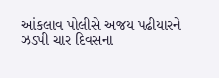આંકલાવ પોલીસે અજય પઢીયારને ઝડપી ચાર દિવસના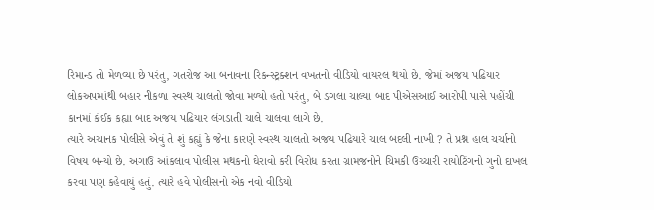રિમાન્ડ તો મેળવ્યા છે પરંતુ, ગતરોજ આ બનાવના રિકન્સ્ટ્રક્શન વખતનો વીડિયો વાયરલ થયો છે. જેમાં અજય પઢિયાર લોકઅપમાંથી બહાર નીકળા સ્વસ્થ ચાલતો જોવા મળ્યો હતો પરંતુ, બે ડગલા ચાલ્યા બાદ પીએસઆઈ આરોપી પાસે પહોંચી કાનમાં કંઈક કહ્યા બાદ અજય પઢિયાર લંગડાતી ચાલે ચાલવા લાગે છે.
ત્યારે અચાનક પોલીસે એવું તે શું કહ્યું કે જેના કારણે સ્વસ્થ ચાલતો અજય પઢિયારે ચાલ બદલી નાખી ? તે પ્રશ્ન હાલ ચર્ચાનો વિષય બન્યો છે. અગાઉ આંકલાવ પોલીસ મથકનો ઘેરાવો કરી વિરોધ કરતા ગ્રામજનોને ચિમકી ઉચ્ચારી રાયોટિંગનો ગુનો દાખલ કરવા પણ કહેવાયું હતું. ત્યારે હવે પોલીસનો એક નવો વીડિયો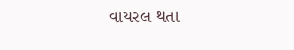વાયરલ થતા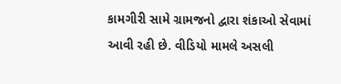કામગીરી સામે ગ્રામજનો દ્વારા શંકાઓ સેવામાં આવી રહી છે. વીડિયો મામલે અસલી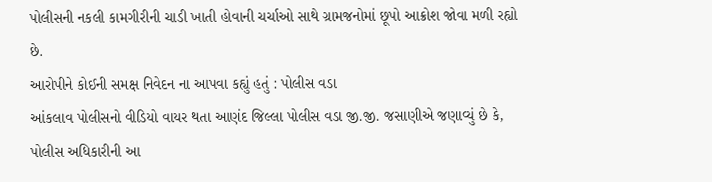પોલીસની નકલી કામગીરીની ચાડી ખાતી હોવાની ચર્ચાઓ સાથે ગ્રામજનોમાં છૂપો આક્રોશ જોવા મળી રહ્યો છે.
આરોપીને કોઈની સમક્ષ નિવેદન ના આપવા કહ્યું હતું : પોલીસ વડા
આંકલાવ પોલીસનો વીડિયો વાયર થતા આણંદ જિલ્લા પોલીસ વડા જી.જી. જસાણીએ જણાવ્યું છે કે, પોલીસ અધિકારીની આ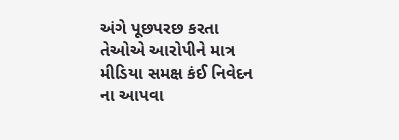અંગે પૂછપરછ કરતા તેઓએ આરોપીને માત્ર મીડિયા સમક્ષ કંઈ નિવેદન ના આપવા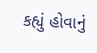કહ્યું હોવાનું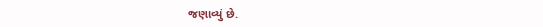જણાવ્યું છે.